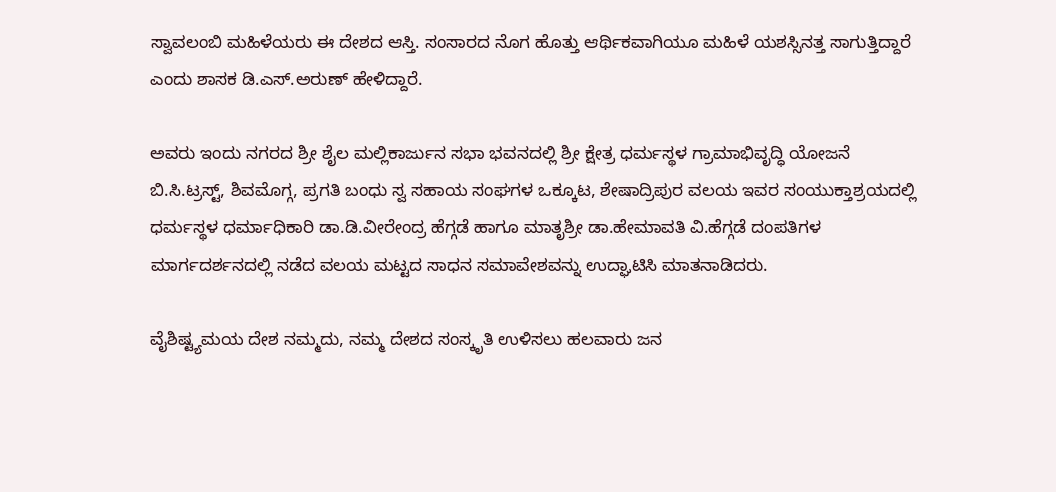ಸ್ವಾವಲಂಬಿ ಮಹಿಳೆಯರು ಈ ದೇಶದ ಆಸ್ತಿ. ಸಂಸಾರದ ನೊಗ ಹೊತ್ತು ಆರ್ಥಿಕವಾಗಿಯೂ ಮಹಿಳೆ ಯಶಸ್ಸಿನತ್ತ ಸಾಗುತ್ತಿದ್ದಾರೆ ಎಂದು ಶಾಸಕ ಡಿ.ಎಸ್.ಅರುಣ್ ಹೇಳಿದ್ದಾರೆ.

ಅವರು ಇಂದು ನಗರದ ಶ್ರೀ ಶೈಲ ಮಲ್ಲಿಕಾರ್ಜುನ ಸಭಾ ಭವನದಲ್ಲಿ ಶ್ರೀ ಕ್ಷೇತ್ರ ಧರ್ಮಸ್ಥಳ ಗ್ರಾಮಾಭಿವೃದ್ಧಿ ಯೋಜನೆ ಬಿ.ಸಿ.ಟ್ರಸ್ಟ್, ಶಿವಮೊಗ್ಗ, ಪ್ರಗತಿ ಬಂಧು ಸ್ವ ಸಹಾಯ ಸಂಘಗಳ ಒಕ್ಕೂಟ, ಶೇಷಾದ್ರಿಪುರ ವಲಯ ಇವರ ಸಂಯುಕ್ತಾಶ್ರಯದಲ್ಲಿ ಧರ್ಮಸ್ಥಳ ಧರ್ಮಾಧಿಕಾರಿ ಡಾ.ಡಿ.ವೀರೇಂದ್ರ ಹೆಗ್ಗಡೆ ಹಾಗೂ ಮಾತೃಶ್ರೀ ಡಾ.ಹೇಮಾವತಿ ವಿ.ಹೆಗ್ಗಡೆ ದಂಪತಿಗಳ ಮಾರ್ಗದರ್ಶನದಲ್ಲಿ ನಡೆದ ವಲಯ ಮಟ್ಟದ ಸಾಧನ ಸಮಾವೇಶವನ್ನು ಉದ್ಘಾಟಿಸಿ ಮಾತನಾಡಿದರು.

ವೈಶಿಷ್ಟ್ಯಮಯ ದೇಶ ನಮ್ಮದು, ನಮ್ಮ ದೇಶದ ಸಂಸ್ಕೃತಿ ಉಳಿಸಲು ಹಲವಾರು ಜನ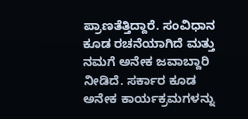ಪ್ರಾಣತೆತ್ತಿದ್ದಾರೆ. ಸಂವಿಧಾನ ಕೂಡ ರಚನೆಯಾಗಿದೆ ಮತ್ತು ನಮಗೆ ಅನೇಕ ಜವಾಬ್ದಾರಿ ನೀಡಿದೆ. ಸರ್ಕಾರ ಕೂಡ ಅನೇಕ ಕಾರ್ಯಕ್ರಮಗಳನ್ನು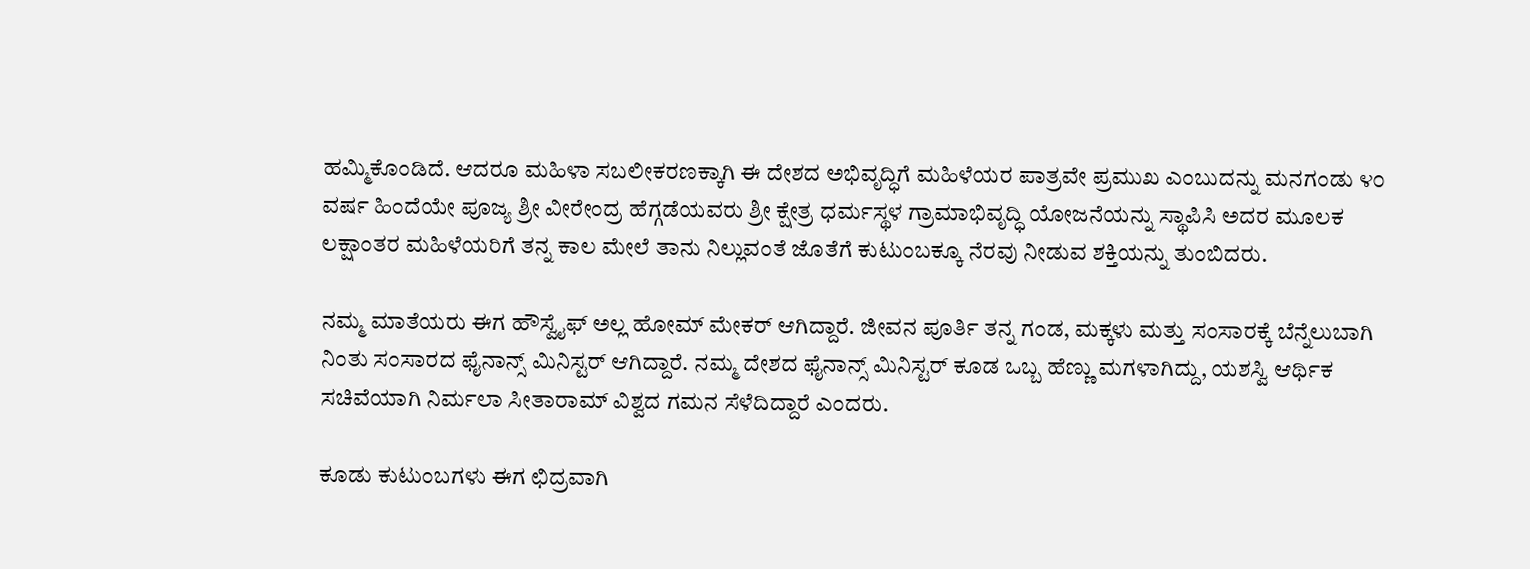ಹಮ್ಮಿಕೊಂಡಿದೆ. ಆದರೂ ಮಹಿಳಾ ಸಬಲೀಕರಣಕ್ಕಾಗಿ ಈ ದೇಶದ ಅಭಿವೃದ್ಧಿಗೆ ಮಹಿಳೆಯರ ಪಾತ್ರವೇ ಪ್ರಮುಖ ಎಂಬುದನ್ನು ಮನಗಂಡು ೪೦ ವರ್ಷ ಹಿಂದೆಯೇ ಪೂಜ್ಯ ಶ್ರೀ ವೀರೇಂದ್ರ ಹೆಗ್ಗಡೆಯವರು ಶ್ರೀ ಕ್ಷೇತ್ರ ಧರ್ಮಸ್ಥಳ ಗ್ರಾಮಾಭಿವೃದ್ಧಿ ಯೋಜನೆಯನ್ನು ಸ್ಥಾಪಿಸಿ ಅದರ ಮೂಲಕ ಲಕ್ಷಾಂತರ ಮಹಿಳೆಯರಿಗೆ ತನ್ನ ಕಾಲ ಮೇಲೆ ತಾನು ನಿಲ್ಲುವಂತೆ ಜೊತೆಗೆ ಕುಟುಂಬಕ್ಕೂ ನೆರವು ನೀಡುವ ಶಕ್ತಿಯನ್ನು ತುಂಬಿದರು.

ನಮ್ಮ ಮಾತೆಯರು ಈಗ ಹೌಸ್ವೈಫ್ ಅಲ್ಲ ಹೋಮ್ ಮೇಕರ್ ಆಗಿದ್ದಾರೆ. ಜೀವನ ಪೂರ್ತಿ ತನ್ನ ಗಂಡ, ಮಕ್ಕಳು ಮತ್ತು ಸಂಸಾರಕ್ಕೆ ಬೆನ್ನೆಲುಬಾಗಿ ನಿಂತು ಸಂಸಾರದ ಫೈನಾನ್ಸ್ ಮಿನಿಸ್ಟರ್ ಆಗಿದ್ದಾರೆ. ನಮ್ಮ ದೇಶದ ಫೈನಾನ್ಸ್ ಮಿನಿಸ್ಟರ್ ಕೂಡ ಒಬ್ಬ ಹೆಣ್ಣು ಮಗಳಾಗಿದ್ದು, ಯಶಸ್ವಿ ಆರ್ಥಿಕ ಸಚಿವೆಯಾಗಿ ನಿರ್ಮಲಾ ಸೀತಾರಾಮ್ ವಿಶ್ವದ ಗಮನ ಸೆಳೆದಿದ್ದಾರೆ ಎಂದರು.

ಕೂಡು ಕುಟುಂಬಗಳು ಈಗ ಛಿದ್ರವಾಗಿ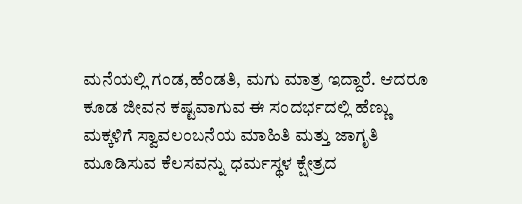ಮನೆಯಲ್ಲಿ ಗಂಡ,ಹೆಂಡತಿ, ಮಗು ಮಾತ್ರ ಇದ್ದಾರೆ. ಆದರೂ ಕೂಡ ಜೀವನ ಕಷ್ಟವಾಗುವ ಈ ಸಂದರ್ಭದಲ್ಲಿ ಹೆಣ್ಣು ಮಕ್ಕಳಿಗೆ ಸ್ವಾವಲಂಬನೆಯ ಮಾಹಿತಿ ಮತ್ತು ಜಾಗೃತಿ ಮೂಡಿಸುವ ಕೆಲಸವನ್ನು ಧರ್ಮಸ್ಥಳ ಕ್ಷೇತ್ರದ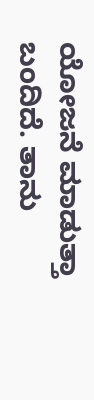ಯೋಜನೆ ಮಾಡುತ್ತಾ ಬಂದಿದೆ. ತಾನು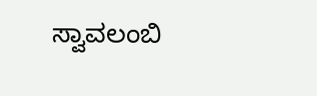ಸ್ವಾವಲಂಬಿ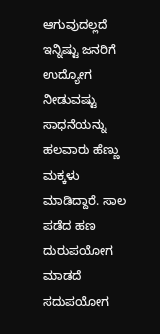ಆಗುವುದಲ್ಲದೆ ಇನ್ನಿಷ್ಟು ಜನರಿಗೆ ಉದ್ಯೋಗ ನೀಡುವಷ್ಟು ಸಾಧನೆಯನ್ನು ಹಲವಾರು ಹೆಣ್ಣು ಮಕ್ಕಳು ಮಾಡಿದ್ದಾರೆ. ಸಾಲ ಪಡೆದ ಹಣ ದುರುಪಯೋಗ ಮಾಡದೆ ಸದುಪಯೋಗ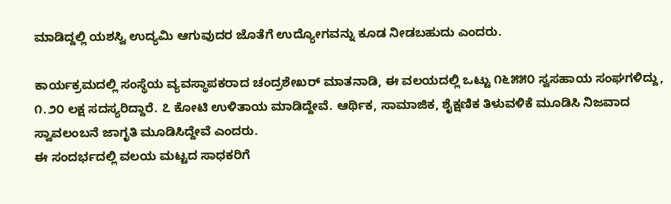ಮಾಡಿದ್ದಲ್ಲಿ ಯಶಸ್ವಿ ಉದ್ಯಮಿ ಆಗುವುದರ ಜೊತೆಗೆ ಉದ್ಯೋಗವನ್ನು ಕೂಡ ನೀಡಬಹುದು ಎಂದರು.

ಕಾರ್ಯಕ್ರಮದಲ್ಲಿ ಸಂಸ್ಥೆಯ ವ್ಯವಸ್ಥಾಪಕರಾದ ಚಂದ್ರಶೇಖರ್ ಮಾತನಾಡಿ, ಈ ವಲಯದಲ್ಲಿ ಒಟ್ಟು ೧೬೫೫೦ ಸ್ವಸಹಾಯ ಸಂಘಗಳಿದ್ದು, ೧.೨೦ ಲಕ್ಷ ಸದಸ್ಯರಿದ್ದಾರೆ. ೭ ಕೋಟಿ ಉಳಿತಾಯ ಮಾಡಿದ್ದೇವೆ. ಆರ್ಥಿಕ, ಸಾಮಾಜಿಕ, ಶೈಕ್ಷಣಿಕ ತಿಳುವಳಿಕೆ ಮೂಡಿಸಿ ನಿಜವಾದ ಸ್ವಾವಲಂಬನೆ ಜಾಗೃತಿ ಮೂಡಿಸಿದ್ದೇವೆ ಎಂದರು.
ಈ ಸಂದರ್ಭದಲ್ಲಿ ವಲಯ ಮಟ್ಟದ ಸಾಧಕರಿಗೆ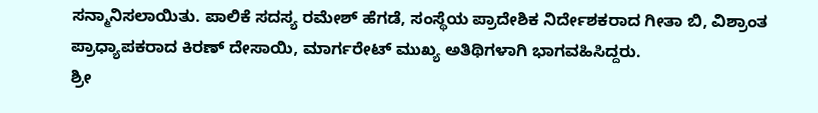ಸನ್ಮಾನಿಸಲಾಯಿತು. ಪಾಲಿಕೆ ಸದಸ್ಯ ರಮೇಶ್ ಹೆಗಡೆ, ಸಂಸ್ಥೆಯ ಪ್ರಾದೇಶಿಕ ನಿರ್ದೇಶಕರಾದ ಗೀತಾ ಬಿ, ವಿಶ್ರಾಂತ ಪ್ರಾಧ್ಯಾಪಕರಾದ ಕಿರಣ್ ದೇಸಾಯಿ, ಮಾರ್ಗರೇಟ್ ಮುಖ್ಯ ಅತಿಥಿಗಳಾಗಿ ಭಾಗವಹಿಸಿದ್ದರು.
ಶ್ರೀ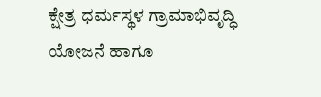ಕ್ಷೇತ್ರ ಧರ್ಮಸ್ಥಳ ಗ್ರಾಮಾಭಿವೃದ್ಧಿ ಯೋಜನೆ ಹಾಗೂ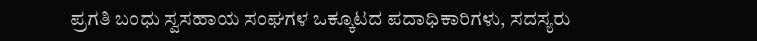ಪ್ರಗತಿ ಬಂಧು ಸ್ವಸಹಾಯ ಸಂಘಗಳ ಒಕ್ಕೂಟದ ಪದಾಧಿಕಾರಿಗಳು, ಸದಸ್ಯರು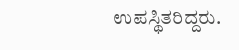ಉಪಸ್ಥಿತರಿದ್ದರು.